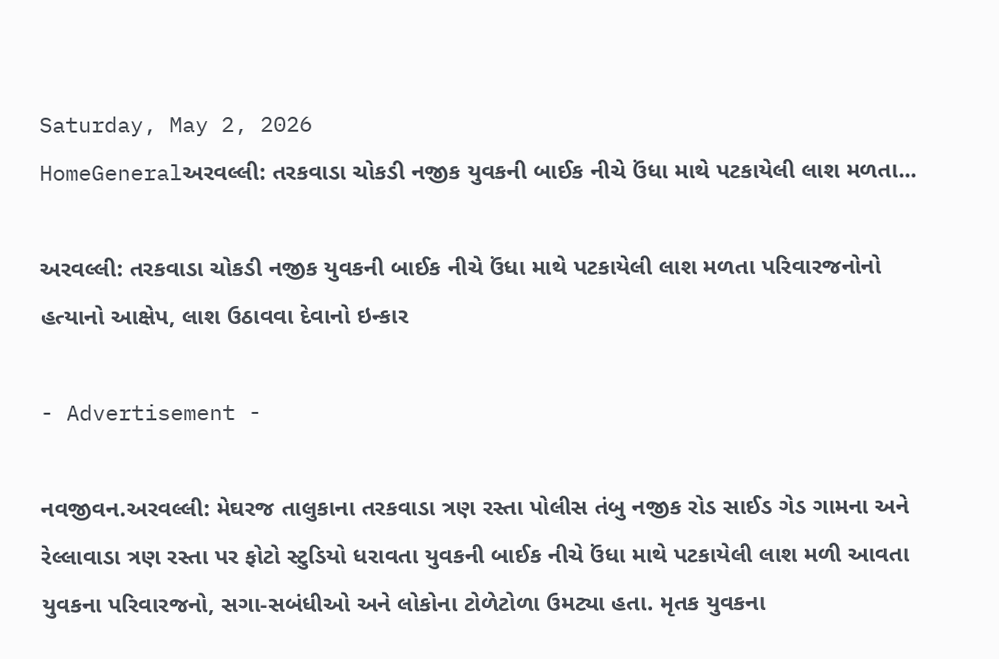Saturday, May 2, 2026
HomeGeneralઅરવલ્લી: તરકવાડા ચોકડી નજીક યુવકની બાઈક નીચે ઉંધા માથે પટકાયેલી લાશ મળતા...

અરવલ્લી: તરકવાડા ચોકડી નજીક યુવકની બાઈક નીચે ઉંધા માથે પટકાયેલી લાશ મળતા પરિવારજનોનો હત્યાનો આક્ષેપ, લાશ ઉઠાવવા દેવાનો ઇન્કાર

- Advertisement -

નવજીવન.અરવલ્લી: મેઘરજ તાલુકાના તરકવાડા ત્રણ રસ્તા પોલીસ તંબુ નજીક રોડ સાઈડ ગેડ ગામના અને રેલ્લાવાડા ત્રણ રસ્તા પર ફોટો સ્ટુડિયો ધરાવતા યુવકની બાઈક નીચે ઉંધા માથે પટકાયેલી લાશ મળી આવતા યુવકના પરિવારજનો, સગા-સબંધીઓ અને લોકોના ટોળેટોળા ઉમટ્યા હતા. મૃતક યુવકના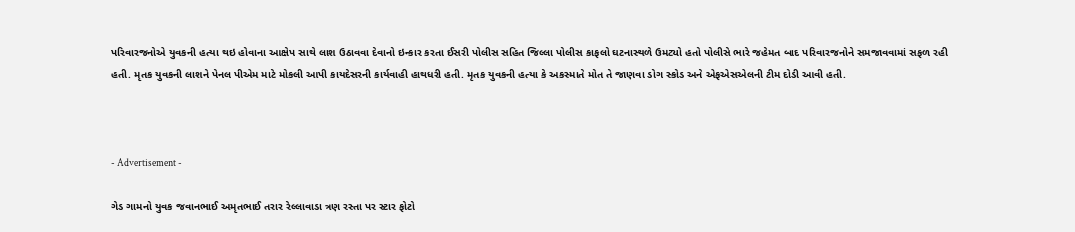પરિવારજનોએ યુવકની હત્યા થઇ હોવાના આક્ષેપ સાથે લાશ ઉઠાવવા દેવાનો ઇન્કાર કરતા ઈસરી પોલીસ સહિત જિલ્લા પોલીસ કાફલો ઘટનાસ્થળે ઉમટ્યો હતો પોલીસે ભારે જહેમત બાદ પરિવારજનોને સમજાવવામાં સફળ રહી હતી. મૃતક યુવકની લાશને પેનલ પીએમ માટે મોકલી આપી કાયદેસરની કાર્યવાહી હાથધરી હતી. મૃતક યુવકની હત્યા કે અકસ્માતે મોત તે જાણવા ડોગ સ્કોડ અને એફએસએલની ટીમ દોડી આવી હતી.



- Advertisement -

ગેડ ગામનો યુવક જવાનભાઈ અમૃતભાઈ તરાર રેલ્લાવાડા ત્રણ રસ્તા પર સ્ટાર ફોટો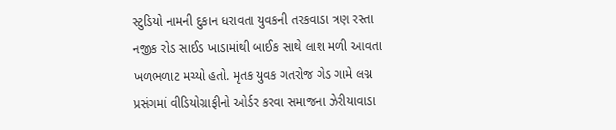સ્ટુડિયો નામની દુકાન ધરાવતા યુવકની તરકવાડા ત્રણ રસ્તા નજીક રોડ સાઈડ ખાડામાંથી બાઈક સાથે લાશ મળી આવતા ખળભળાટ મચ્યો હતો. મૃતક યુવક ગતરોજ ગેડ ગામે લગ્ન પ્રસંગમાં વીડિયોગ્રાફીનો ઓર્ડર કરવા સમાજના ઝેરીયાવાડા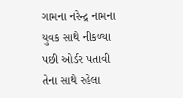ગામના નરેન્દ્ર નામના યુવક સાથે નીકળ્યા પછી ઓર્ડર પતાવી તેના સાથે રહેલા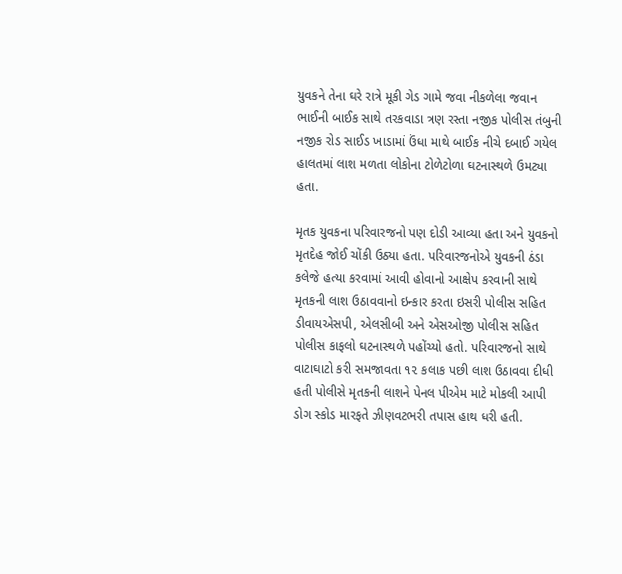યુવકને તેના ઘરે રાત્રે મૂકી ગેડ ગામે જવા નીકળેલા જવાન ભાઈની બાઈક સાથે તરકવાડા ત્રણ રસ્તા નજીક પોલીસ તંબુની નજીક રોડ સાઈડ ખાડામાં ઉંધા માથે બાઈક નીચે દબાઈ ગયેલ હાલતમાં લાશ મળતા લોકોના ટોળેટોળા ઘટનાસ્થળે ઉમટ્યા હતા.

મૃતક યુવકના પરિવારજનો પણ દોડી આવ્યા હતા અને યુવકનો મૃતદેહ જોઈ ચોંકી ઉઠ્યા હતા. પરિવારજનોએ યુવકની ઠંડા કલેજે હત્યા કરવામાં આવી હોવાનો આક્ષેપ કરવાની સાથે મૃતકની લાશ ઉઠાવવાનો ઇન્કાર કરતા ઇસરી પોલીસ સહિત ડીવાયએસપી, એલસીબી અને એસઓજી પોલીસ સહિત પોલીસ કાફલો ઘટનાસ્થળે પહોંચ્યો હતો. પરિવારજનો સાથે વાટાઘાટો કરી સમજાવતા ૧૨ કલાક પછી લાશ ઉઠાવવા દીધી હતી પોલીસે મૃતકની લાશને પેનલ પીએમ માટે મોકલી આપી ડોગ સ્કોડ મારફતે ઝીણવટભરી તપાસ હાથ ધરી હતી.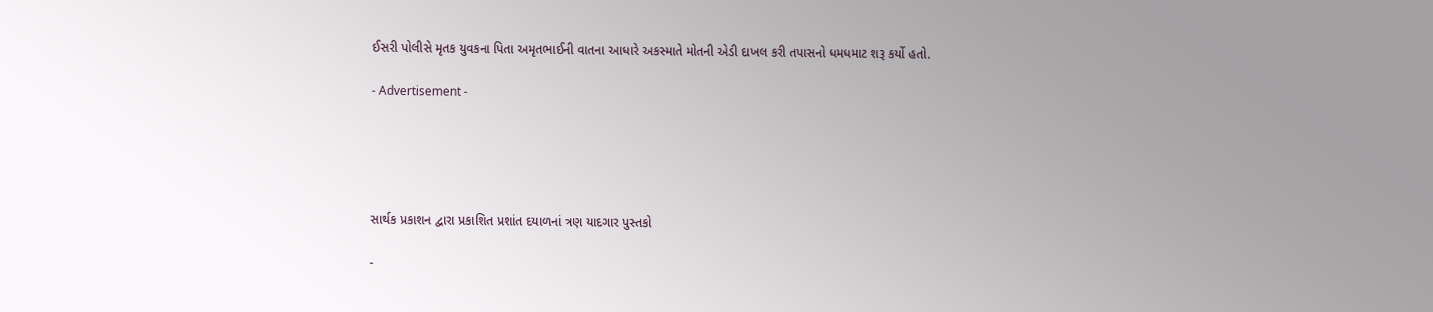ઈસરી પોલીસે મૃતક યુવકના પિતા અમૃતભાઈની વાતના આધારે અકસ્માતે મોતની એડી દાખલ કરી તપાસનો ધમધમાટ શરૂ કર્યો હતો.

- Advertisement -





સાર્થક પ્રકાશન દ્વારા પ્રકાશિત પ્રશાંત દયાળનાં ત્રણ યાદગાર પુસ્તકો

-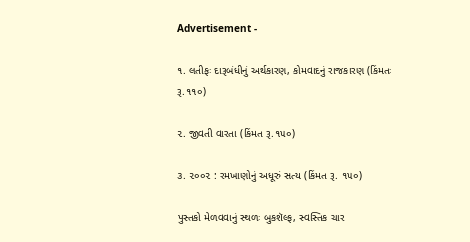Advertisement -

૧. લતીફઃ દારૂબંધીનું અર્થકારણ, કોમવાદનું રાજકારણ (કિંમતઃ રૂ.૧૧૦)

૨. જીવતી વારતા (કિંમત રૂ.૧૫૦)

૩. ૨૦૦૨ : રમખાણોનું અધૂરું સત્ય (કિંમત રૂ. ૧૫૦)

પુસ્તકો મેળવવાનું સ્થળઃ બુકશૅલ્ફ, સ્વસ્તિક ચાર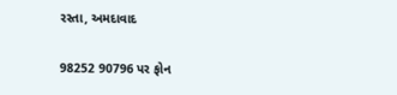રસ્તા, અમદાવાદ

98252 90796 પર ફોન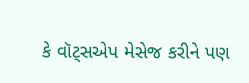કે વૉટ્સએપ મેસેજ કરીને પણ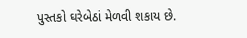પુસ્તકો ઘરેબેઠાં મેળવી શકાય છે.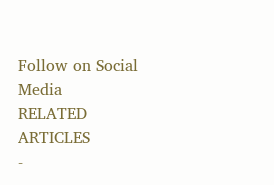Follow on Social Media
RELATED ARTICLES
-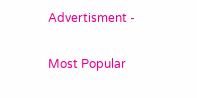Advertisment -

Most Popular